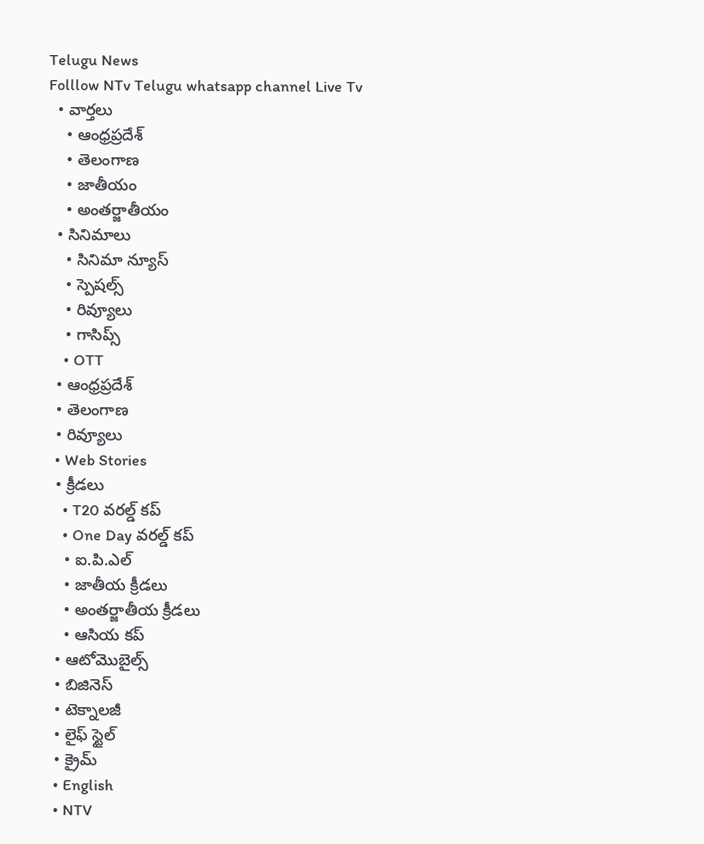Telugu News
Folllow NTv Telugu whatsapp channel Live Tv
  • వార్తలు
    • ఆంధ్రప్రదేశ్
    • తెలంగాణ
    • జాతీయం
    • అంతర్జాతీయం
  • సినిమాలు
    • సినిమా న్యూస్
    • స్పెషల్స్
    • రివ్యూలు
    • గాసిప్స్
    • OTT
  • ఆంధ్రప్రదేశ్
  • తెలంగాణ
  • రివ్యూలు
  • Web Stories
  • క్రీడలు
    • T20 వరల్డ్ కప్
    • One Day వరల్డ్ కప్
    • ఐ.పి.ఎల్
    • జాతీయ క్రీడలు
    • అంతర్జాతీయ క్రీడలు
    • ఆసియ కప్
  • ఆటోమొబైల్స్
  • బిజినెస్‌
  • టెక్నాలజీ
  • లైఫ్ స్టైల్
  • క్రైమ్
  • English
  • NTV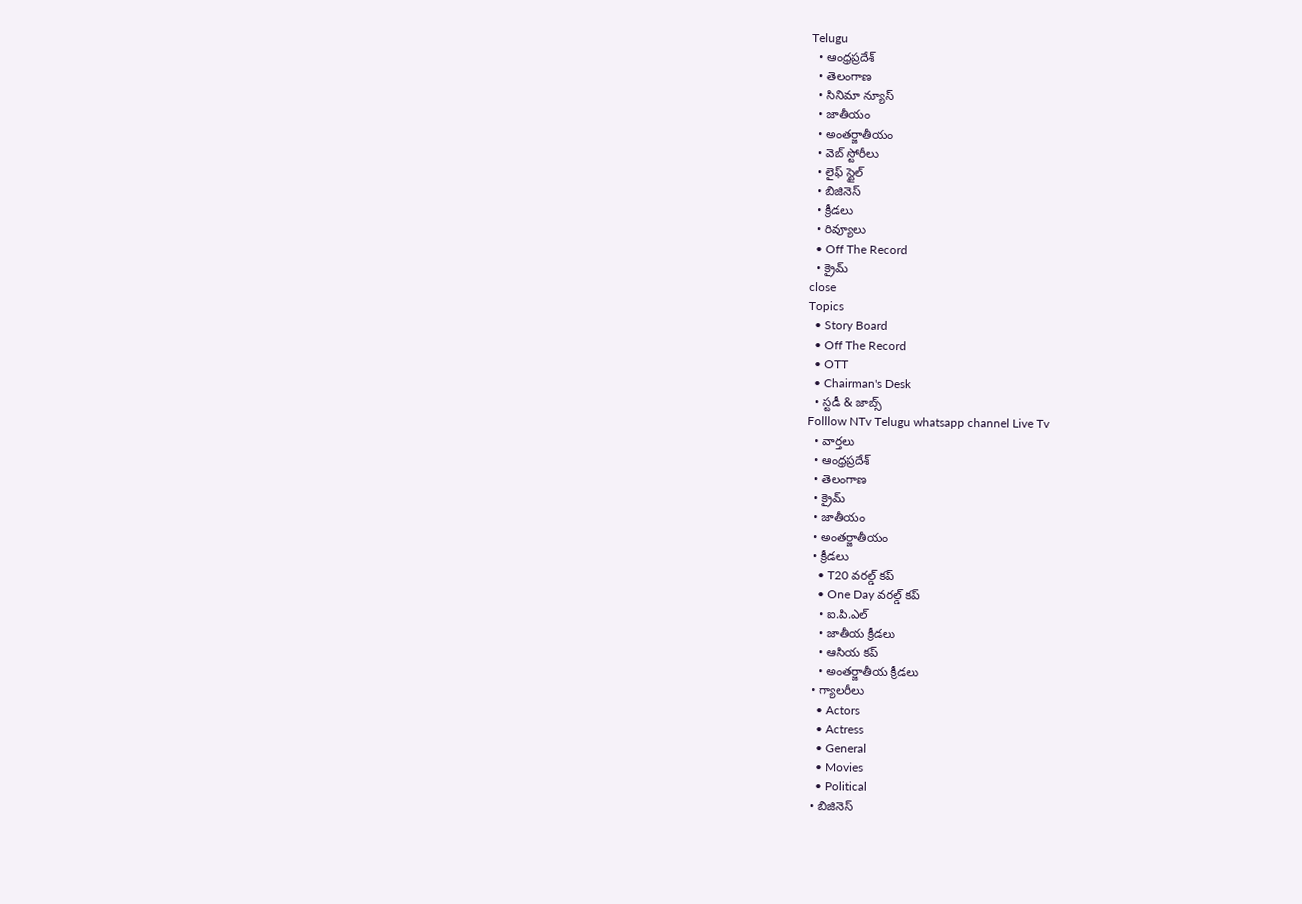Telugu
  • ఆంధ్రప్రదేశ్
  • తెలంగాణ
  • సినిమా న్యూస్
  • జాతీయం
  • అంతర్జాతీయం
  • వెబ్ స్టోరీలు
  • లైఫ్ స్టైల్
  • బిజినెస్‌
  • క్రీడలు
  • రివ్యూలు
  • Off The Record
  • క్రైమ్
close
Topics
  • Story Board
  • Off The Record
  • OTT
  • Chairman's Desk
  • స్టడీ & జాబ్స్
Folllow NTv Telugu whatsapp channel Live Tv
  • వార్తలు
  • ఆంధ్రప్రదేశ్
  • తెలంగాణ
  • క్రైమ్
  • జాతీయం
  • అంతర్జాతీయం
  • క్రీడలు
    • T20 వరల్డ్ కప్
    • One Day వరల్డ్ కప్
    • ఐ.పి.ఎల్
    • జాతీయ క్రీడలు
    • ఆసియ కప్
    • అంతర్జాతీయ క్రీడలు
  • గ్యాలరీలు
    • Actors
    • Actress
    • General
    • Movies
    • Political
  • బిజినెస్‌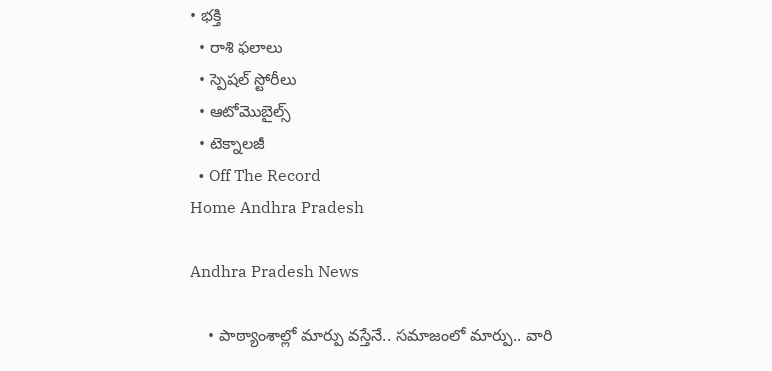• భక్తి
  • రాశి ఫలాలు
  • స్పెషల్‌ స్టోరీలు
  • ఆటోమొబైల్స్
  • టెక్నాలజీ
  • Off The Record
Home Andhra Pradesh

Andhra Pradesh News

    • పాఠ్యాంశాల్లో మార్పు వ‌స్తేనే.. స‌మాజంలో మార్పు.. వారి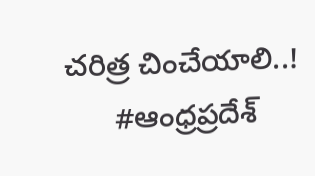చ‌రిత్ర చించేయాలి..!
      #ఆంధ్రప్రదేశ్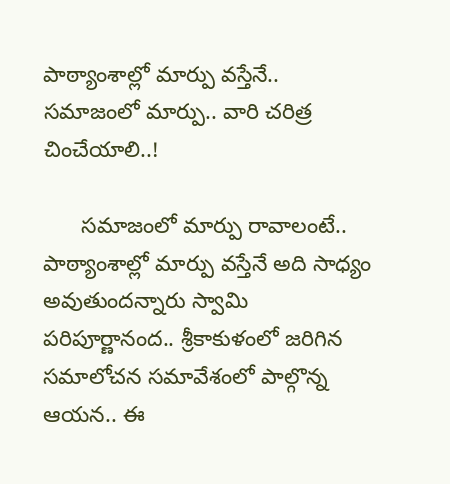పాఠ్యాంశాల్లో మార్పు వ‌స్తేనే.. స‌మాజంలో మార్పు.. వారి చ‌రిత్ర చించేయాలి..!

      స‌మాజంలో మార్పు రావాలంటే.. పాఠ్యాంశాల్లో మార్పు వ‌స్తేనే అది సాధ్యం అవుతుంద‌న్నారు స్వామి ప‌రిపూర్ణానంద‌.. శ్రీకాకుళంలో జ‌రిగిన సమాలోచన సమావేశంలో పాల్గొన్న ఆయ‌న‌.. ఈ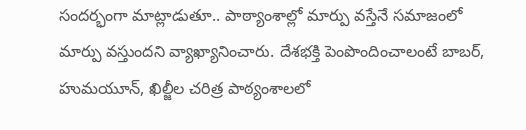సంద‌ర్భంగా మాట్లాడుతూ.. పాఠ్యాంశాల్లో మార్పు వ‌స్తేనే సమాజంలో మార్పు వ‌స్తుంద‌ని వ్యాఖ్యానించారు. దేశభక్తి పెంపొందించాలంటే బాబర్, హుమయూన్, ఖిల్జీల చరిత్ర పాఠ్యంశాలలో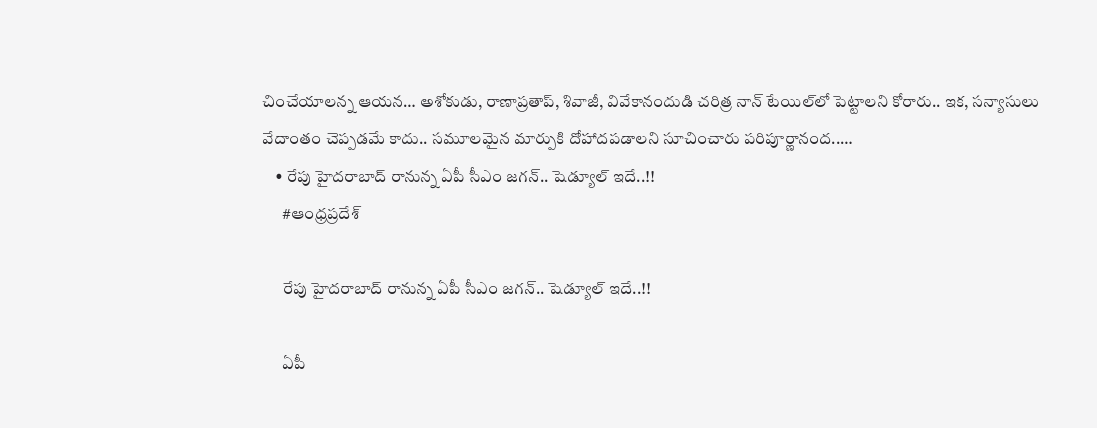చించేయాల‌న్న ఆయ‌న‌… అశోకుడు, రాణాప్రతాప్, శివాజీ, వివేకానందుడి చరిత్ర నాన్ టేయిల్‌లో పెట్టాల‌ని కోరారు.. ఇక‌, సన్యాసులు వేదాంతం చెప్పడమే కాదు.. సమూలమైన మార్పుకి దోహాదపడాల‌ని సూచించారు ప‌రిపూర్ణానంద‌..…
    • రేపు హైదరాబాద్ రానున్న ఏపీ సీఎం జగన్.. షెడ్యూల్ ఇదే..!!
      #ఆంధ్రప్రదేశ్

      రేపు హైదరాబాద్ రానున్న ఏపీ సీఎం జగన్.. షెడ్యూల్ ఇదే..!!

      ఏపీ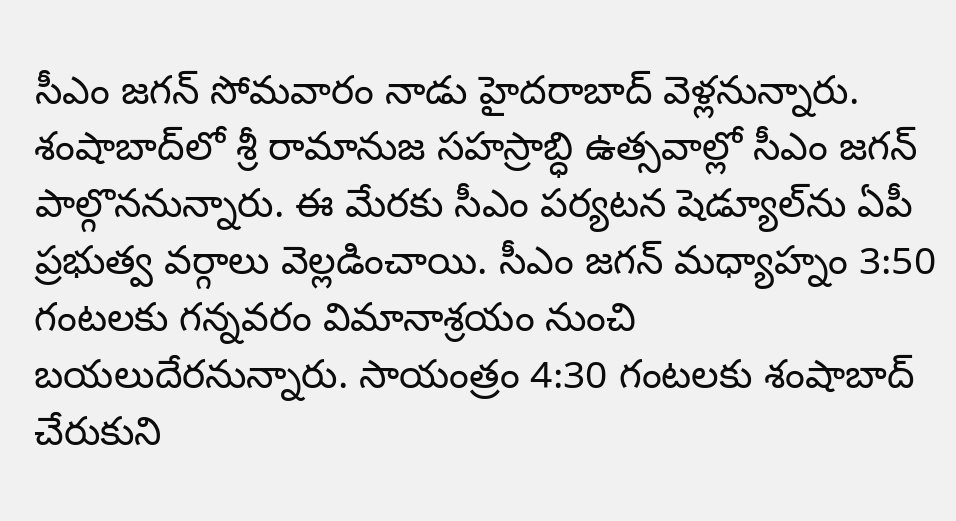సీఎం జగన్ సోమవారం నాడు హైదరాబాద్ వెళ్లనున్నారు. శంషాబాద్‌లో‌ శ్రీ రామానుజ సహస్రాబ్ధి ఉత్సవాల్లో సీఎం జగన్ పాల్గొననున్నారు. ఈ మేరకు సీఎం పర్యటన షెడ్యూల్‌ను ఏపీ ప్రభుత్వ వర్గాలు వెల్లడించాయి. సీఎం జగన్ మధ్యాహ్నం 3:50 గంటలకు గన్నవరం విమానాశ్రయం నుంచి బయలుదేరనున్నారు. సాయంత్రం 4:30 గంటలకు శంషాబాద్‌ చేరుకుని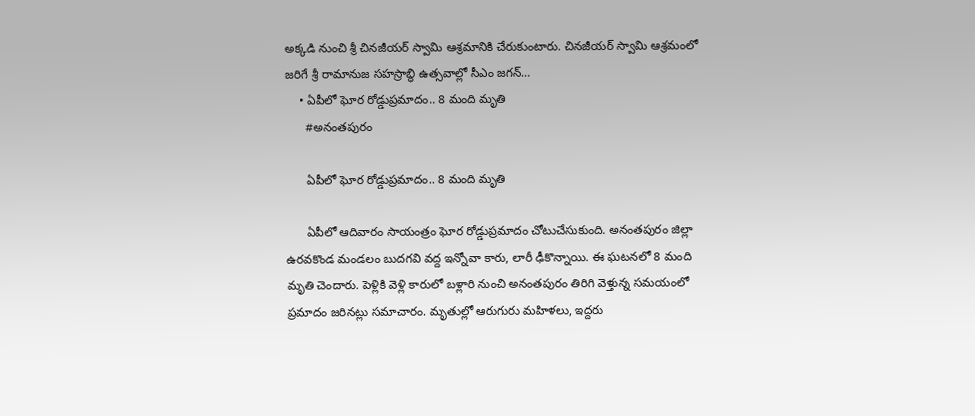అక్కడి నుంచి శ్రీ చినజీయర్‌ స్వామి ఆశ్రమానికి చేరుకుంటారు. చినజీయర్‌ స్వామి ఆశ్రమంలో జరిగే శ్రీ రామానుజ సహస్రాబ్ధి ఉత్సవాల్లో సీఎం జగన్…
    • ఏపీలో ఘోర రోడ్డుప్రమాదం.. 8 మంది మృతి
      #అనంతపురం

      ఏపీలో ఘోర రోడ్డుప్రమాదం.. 8 మంది మృతి

      ఏపీలో ఆదివారం సాయంత్రం ఘోర రోడ్డుప్రమాదం చోటుచేసుకుంది. అనంతపురం జిల్లా ఉరవకొండ మండలం బుదగవి వద్ద ఇన్నోవా కారు, లారీ ఢీకొన్నాయి. ఈ ఘటనలో 8 మంది మృతి చెందారు. పెళ్లికి వెళ్లి కారులో బళ్లారి నుంచి అనంతపురం తిరిగి వెళ్తున్న సమయంలో ప్రమాదం జరినట్లు సమాచారం. మృతుల్లో ఆరుగురు మహిళలు, ఇద్దరు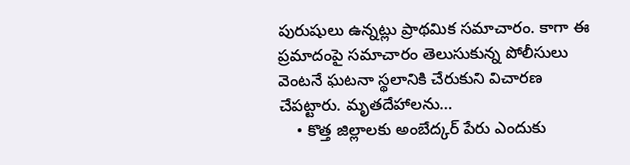పురుషులు ఉన్నట్లు ప్రాథమిక సమాచారం. కాగా ఈ ప్రమాదంపై సమాచారం తెలుసుకున్న పోలీసులు వెంటనే ఘటనా స్థలానికి చేరుకుని విచారణ చేపట్టారు. మృతదేహాలను…
    • కొత్త జిల్లాలకు అంబేద్కర్ పేరు ఎందుకు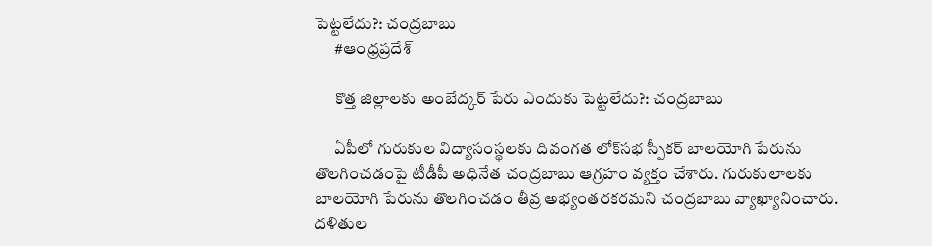పెట్టలేదు?: చంద్రబాబు
      #ఆంధ్రప్రదేశ్

      కొత్త జిల్లాలకు అంబేద్కర్ పేరు ఎందుకు పెట్టలేదు?: చంద్రబాబు

      ఏపీలో గురుకుల విద్యాసంస్థలకు దివంగత లోక్‌సభ స్పీకర్ బాలయోగి పేరును తొలగించడంపై టీడీపీ అధినేత చంద్రబాబు ఆగ్రహం వ్యక్తం చేశారు. గురుకులాలకు బాలయోగి పేరును తొలగించడం తీవ్ర అభ్యంతరకరమని చంద్రబాబు వ్యాఖ్యానించారు. దళితుల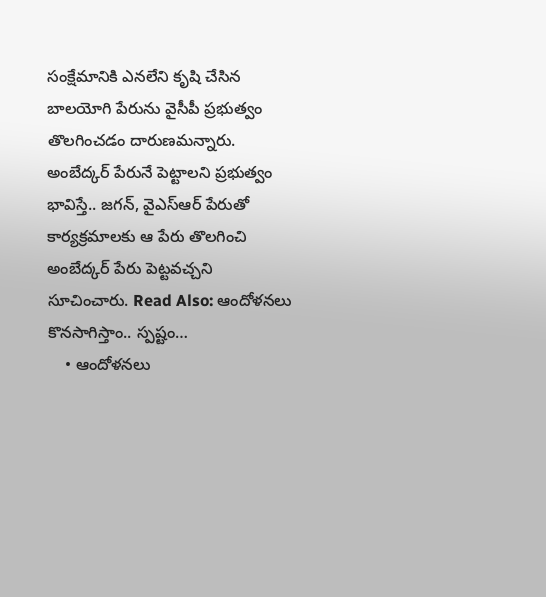సంక్షేమానికి ఎనలేని కృషి చేసిన బాలయోగి పేరును వైసీపీ ప్రభుత్వం తొలగించడం దారుణమన్నారు. అంబేద్కర్ పేరునే పెట్టాలని ప్రభుత్వం భావిస్తే.. జగన్, వైఎస్ఆర్ పేరుతో కార్యక్రమాలకు ఆ పేరు తొలగించి అంబేద్కర్ పేరు పెట్టవచ్చని సూచించారు. Read Also: ఆందోళనలు కొనసాగిస్తాం.. స్పష్టం…
    • ఆందోళనలు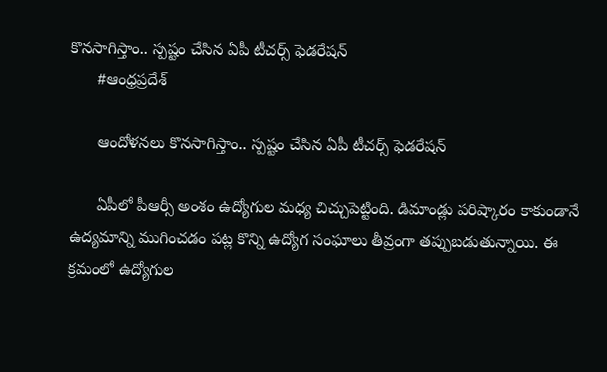కొనసాగిస్తాం.. స్పష్టం చేసిన ఏపీ టీచర్స్ ఫెడరేషన్
      #ఆంధ్రప్రదేశ్

      ఆందోళనలు కొనసాగిస్తాం.. స్పష్టం చేసిన ఏపీ టీచర్స్ ఫెడరేషన్

      ఏపీలో పీఆర్సీ అంశం ఉద్యోగుల మధ్య చిచ్చుపెట్టింది. డిమాండ్లు పరిష్కారం కాకుండానే ఉద్యమాన్ని ముగించడం పట్ల కొన్ని ఉద్యోగ సంఘాలు తీవ్రంగా తప్పుబడుతున్నాయి. ఈ క్రమంలో ఉద్యోగుల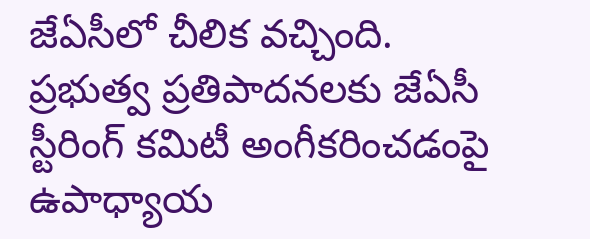జేఏసీలో చీలిక వచ్చింది. ప్రభుత్వ ప్రతిపాదనలకు జేఏసీ స్టీరింగ్ కమిటీ అంగీకరించడంపై ఉపాధ్యాయ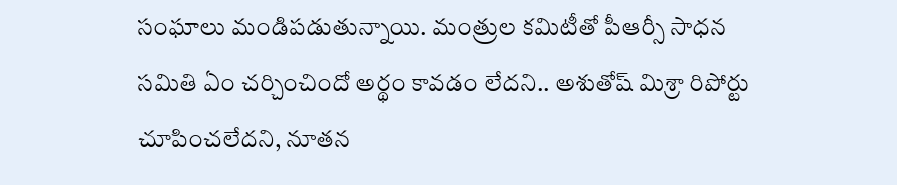సంఘాలు మండిపడుతున్నాయి. మంత్రుల కమిటీతో పీఆర్సీ సాధన సమితి ఏం చర్చించిందో అర్థం కావడం లేదని.. అశుతోష్ మిశ్రా రిపోర్టు చూపించలేదని, నూతన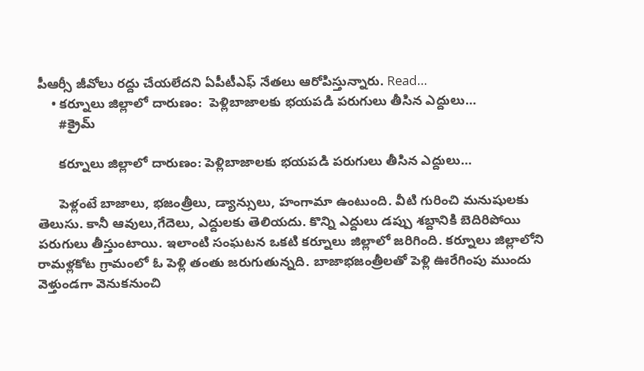పీఆర్సీ జీవోలు రద్దు చేయలేదని ఏపీటీఎఫ్ నేతలు ఆరోపిస్తున్నారు. Read…
    • క‌ర్నూలు జిల్లాలో దారుణం:  పెళ్లిబాజాల‌కు భ‌య‌ప‌డి ప‌రుగులు తీసిన ఎద్దులు…
      #క్రైమ్

      క‌ర్నూలు జిల్లాలో దారుణం: పెళ్లిబాజాల‌కు భ‌య‌ప‌డి ప‌రుగులు తీసిన ఎద్దులు…

      పెళ్లంటే బాజాలు, భ‌జంత్రీలు, డ్యాన్సులు, హంగామా ఉంటుంది. వీటి గురించి మ‌నుషుల‌కు తెలుసు. కానీ ఆవులు,గేదెలు, ఎద్దుల‌కు తెలియ‌దు. కొన్ని ఎద్దులు డ‌ప్పు శ‌బ్దానికి బెదిరిపోయి ప‌రుగులు తీస్తుంటాయి. ఇలాంటి సంఘ‌ట‌న ఒక‌టి క‌ర్నూలు జిల్లాలో జ‌రిగింది. క‌ర్నూలు జిల్లాలోని రామ‌ళ్ల‌కోట గ్రామంలో ఓ పెళ్లి తంతు జ‌రుగుతున్న‌ది. బాజాభ‌జంత్రీల‌తో పెళ్లి ఊరేగింపు ముందు వెళ్తుండ‌గా వెనుక‌నుంచి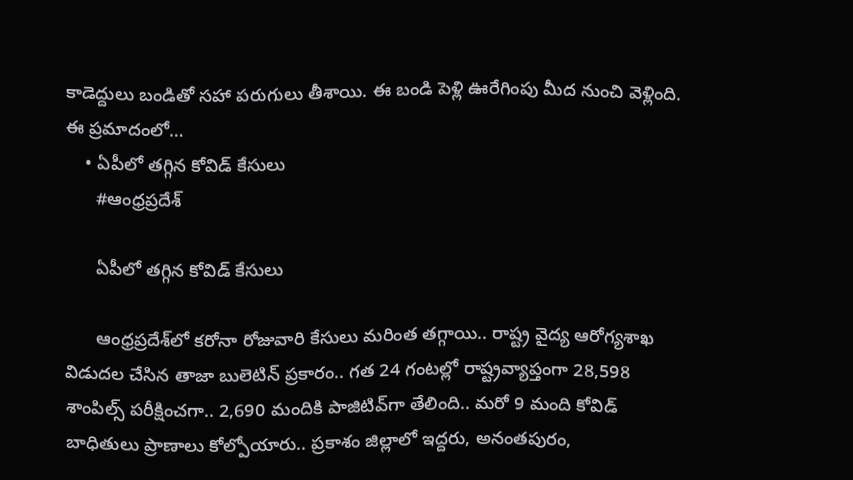కాడెద్దులు బండితో స‌హా ప‌రుగులు తీశాయి. ఈ బండి పెళ్లి ఊరేగింపు మీద నుంచి వెళ్లింది. ఈ ప్ర‌మాదంలో…
    • ఏపీలో త‌గ్గిన కోవిడ్ కేసులు
      #ఆంధ్రప్రదేశ్

      ఏపీలో త‌గ్గిన కోవిడ్ కేసులు

      ఆంధ్ర‌ప్ర‌దేశ్‌లో క‌రోనా రోజువారి కేసులు మ‌రింత త‌గ్గాయి.. రాష్ట్ర వైద్య ఆరోగ్య‌శాఖ విడుద‌ల చేసిన తాజా బులెటిన్ ప్ర‌కారం.. గ‌త 24 గంట‌ల్లో రాష్ట్రవ్యాప్తంగా 28,598 శాంపిల్స్ ప‌రీక్షించ‌గా.. 2,690 మందికి పాజిటివ్‌గా తేలింది.. మ‌రో 9 మంది కోవిడ్ బాధితులు ప్రాణాలు కోల్పోయారు.. ప్ర‌కాశం జిల్లాలో ఇద్ద‌రు, అనంత‌పురం,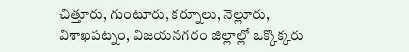చిత్తూరు, గుంటూరు, క‌ర్నూలు, నెల్లూరు, విశాఖ‌ప‌ట్నం, విజ‌య‌న‌గ‌రం జిల్లాల్లో ఒక్కొక్క‌రు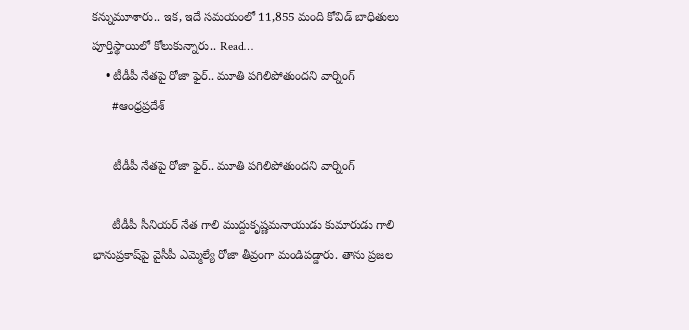క‌న్నుమూశారు.. ఇక‌, ఇదే స‌మ‌యంలో 11,855 మంది కోవిడ్ బాధితులు పూర్తిస్థాయిలో కోలుకున్నారు.. Read…
    • టీడీపీ నేతపై రోజా ఫైర్.. మూతి పగిలిపోతుందని వార్నింగ్
      #ఆంధ్రప్రదేశ్

      టీడీపీ నేతపై రోజా ఫైర్.. మూతి పగిలిపోతుందని వార్నింగ్

      టీడీపీ సీనియర్ నేత గాలి ముద్దుకృష్ణమనాయుడు కుమారుడు గాలి భానుప్రకాష్‌పై వైసీపీ ఎమ్మెల్యే రోజా తీవ్రంగా మండిపడ్డారు. తాను ప్రజల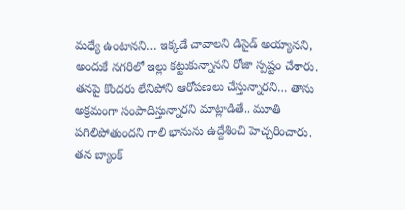మధ్యే ఉంటానని… ఇక్కడే చావాలని డిసైడ్ అయ్యానని, అందుకే నగరిలో ఇల్లు కట్టుకున్నానని రోజా స్పష్టం చేశారు. తనపై కొందరు లేనిపోని ఆరోపణలు చేస్తున్నారని… తాను అక్రమంగా సంపాదిస్తున్నారని మాట్లాడితే.. మూతి పగిలిపోతుందని గాలి భానును ఉద్దేశించి హెచ్చరించారు. తన బ్యాంక్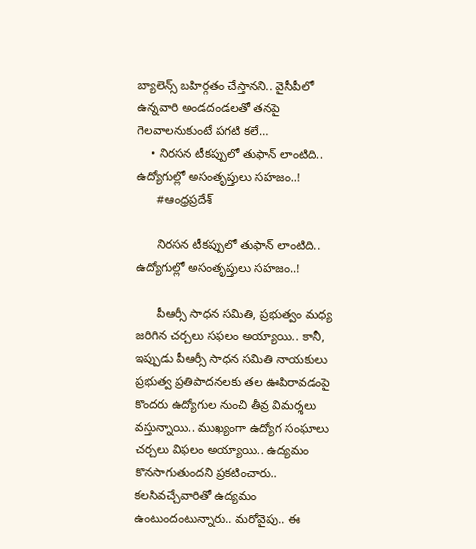బ్యాలెన్స్ బహిర్గతం చేస్తానని.. వైసీపీలో ఉన్నవారి అండదండలతో తనపై గెలవాలనుకుంటే పగటి కలే…
    • నిరసన టీకప్పులో తుఫాన్ లాంటిది.. ఉద్యోగుల్లో అసంతృప్తులు సహజం..!
      #ఆంధ్రప్రదేశ్

      నిరసన టీకప్పులో తుఫాన్ లాంటిది.. ఉద్యోగుల్లో అసంతృప్తులు సహజం..!

      పీఆర్సీ సాధ‌న స‌మితి, ప్ర‌భుత్వం మ‌ధ్య జ‌రిగిన చ‌ర్చ‌లు స‌ఫ‌లం అయ్యాయి.. కానీ, ఇప్పుడు పీఆర్సీ సాధన సమితి నాయ‌కులు ప్ర‌భుత్వ ప్ర‌తిపాద‌న‌ల‌కు త‌ల ఊపిరావ‌డంపై కొంద‌రు ఉద్యోగుల నుంచి తీవ్ర విమ‌ర్శ‌లు వ‌స్తున్నాయి.. ముఖ్యంగా ఉద్యోగ సంఘాలు చ‌ర్చ‌లు విఫ‌లం అయ్యాయి.. ఉద్య‌మం కొన‌సాగుతుంద‌ని ప్ర‌క‌టించారు.. క‌ల‌సివ‌చ్చేవారితో ఉద్య‌మం ఉంటుందంటున్నారు.. మ‌రోవైపు.. ఈ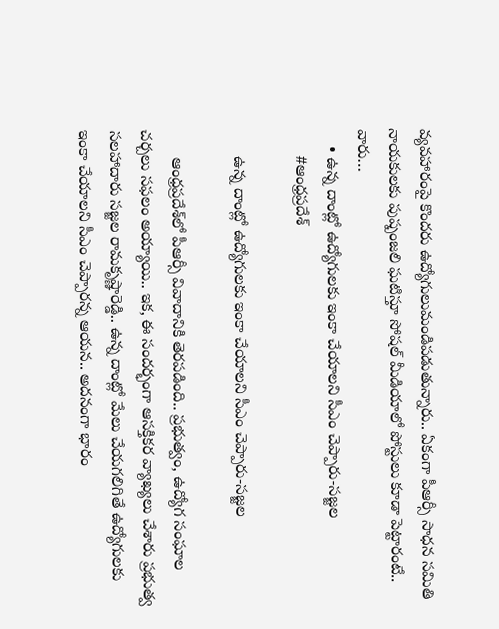వ్య‌వ‌హారంపై కొంద‌రు ఉద్యోగులుమండిప‌డుతున్నారు.. ఏకంగా పీఆర్సీ సాధ‌న స‌మితి నాయకులకు పుష్పంజలి ఘటిస్తూ సోష‌ల్ మీడియాలో పోస్టులు కూడా పెట్టారంటే.. వారు…
    • ఉన్న దాంట్లో ఉద్యోగులకు ఇంకా చేయాల‌ని సీఎం చెప్పారు-స‌జ్జ‌ల‌
      #ఆంధ్రప్రదేశ్

      ఉన్న దాంట్లో ఉద్యోగులకు ఇంకా చేయాల‌ని సీఎం చెప్పారు-స‌జ్జ‌ల‌

      ఆంధ్ర‌ప్ర‌దేశ్‌లో పీఆర్సీ వివాదానికి తెర‌ప‌డింది.. ప్ర‌భుత్వం, ఉద్యోగ సంఘాల చ‌ర్చ‌లు స‌ఫ‌లం అయ్యాయి.. ఇక‌, ఈ సంద‌ర్భంగా ఆస‌క్తిక‌ర వ్యాఖ్య‌లు చేశారు ప్ర‌భుత్వ స‌ల‌హాదారు స‌జ్జ‌ల రామ‌కృష్ణారెడ్డి.. ఉన్న దాంట్లో మేలు చేయగలిగితే ఉద్యోగులకు ఇంకా చేయాల‌ని సీఎం చెప్పార‌న్న ఆయ‌న‌.. అదనంగా భారం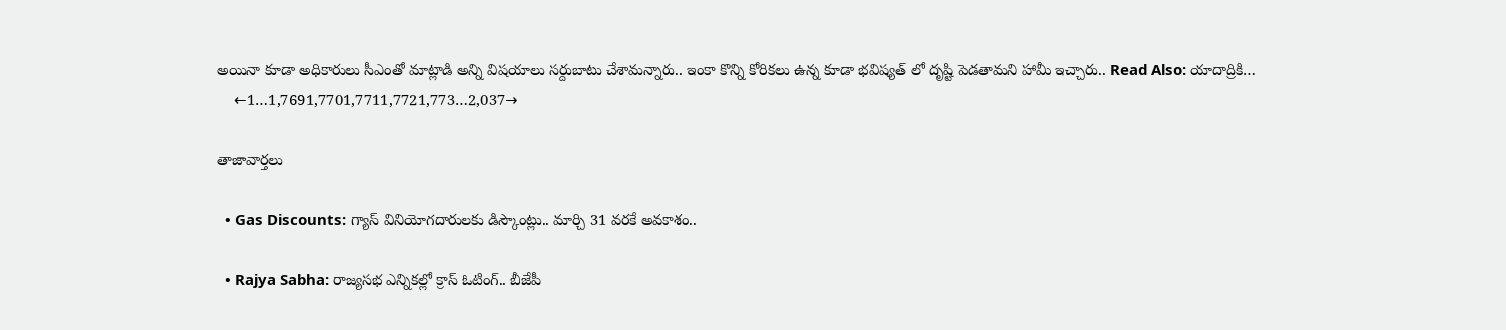అయినా కూడా అధికారులు సీఎంతో మాట్లాడి అన్ని విషయాలు సర్దుబాటు చేశామ‌న్నారు.. ఇంకా కొన్ని కోరికలు ఉన్న కూడా భవిష్యత్ లో దృష్టి పెడతామ‌ని హామీ ఇచ్చారు.. Read Also: యాదాద్రికి…
    ←1…1,7691,7701,7711,7721,773…2,037→

తాజావార్తలు

  • Gas Discounts: గ్యాస్ వినియోగదారులకు డిస్కౌంట్లు.. మార్చి 31 వరకే అవకాశం..

  • Rajya Sabha: రాజ్యసభ ఎన్నికల్లో క్రాస్ ఓటింగ్.. బీజేపీ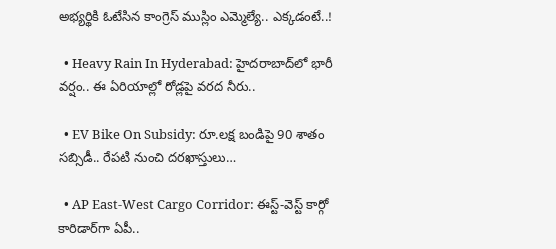అభ్యర్థికి ఓటేసిన కాంగ్రెస్ ముస్లిం ఎమ్మెల్యే.. ఎక్కడంటే..!

  • Heavy Rain In Hyderabad: హైదరాబాద్‌లో భారీ వర్షం.. ఈ ఏరియాల్లో రోడ్లపై వరద నీరు..

  • EV Bike On Subsidy: రూ.లక్ష బండిపై 90 శాతం సబ్సిడీ.. రేపటి నుంచి దరఖాస్తులు…

  • AP East-West Cargo Corridor: ఈస్ట్-వెస్ట్ కార్గో కారిడార్‌గా ఏపీ..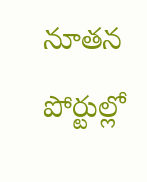నూతన పోర్టుల్లో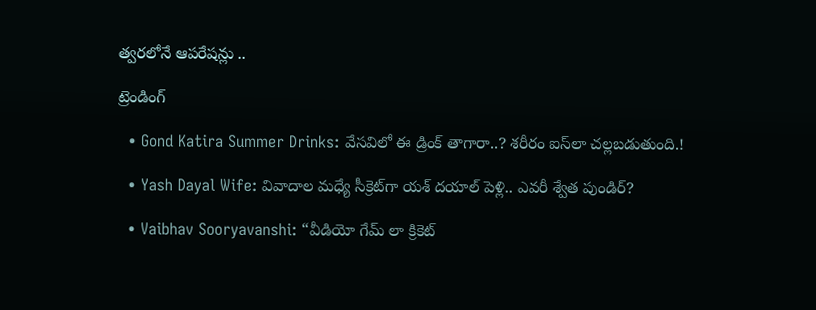త్వరలోనే ఆపరేషన్లు ..

ట్రెండింగ్‌

  • Gond Katira Summer Drinks: వేసవిలో ఈ డ్రింక్ తాగారా..? శరీరం ఐస్‌లా చల్లబడుతుంది.!

  • Yash Dayal Wife: వివాదాల మధ్యే సీక్రెట్‌గా యశ్ దయాల్ పెళ్లి.. ఎవరీ శ్వేత పుండిర్?

  • Vaibhav Sooryavanshi: “వీడియో గేమ్ లా క్రికెట్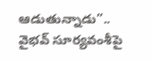ఆడుతున్నాడు”.. వైభవ్ సూర్యవంశీపై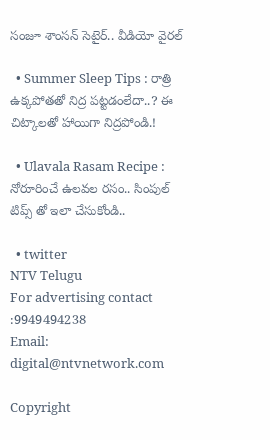సంజూ శాంసన్ సెటైర్.. వీడియో వైరల్

  • Summer Sleep Tips : రాత్రి ఉక్కపోతతో నిద్ర పట్టడంలేదా..? ఈ చిట్కాలతో హాయిగా నిద్రపోండి.!

  • Ulavala Rasam Recipe : నోరూరించే ఉలవల రసం.. సింపుల్ టిప్స్ తో ఇలా చేసుకోండి..

  • twitter
NTV Telugu
For advertising contact :9949494238
Email: digital@ntvnetwork.com

Copyright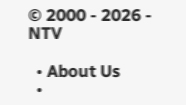© 2000 - 2026 - NTV

  • About Us
  •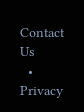Contact Us
  • Privacy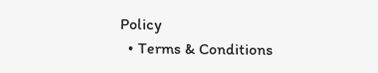Policy
  • Terms & Conditions